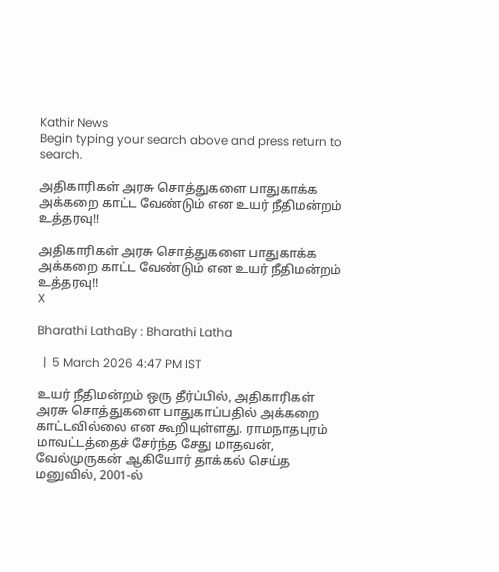Kathir News
Begin typing your search above and press return to search.

அதிகாரிகள் அரசு சொத்துகளை பாதுகாக்க அக்கறை காட்ட வேண்டும் என உயர் நீதிமன்றம் உத்தரவு!!

அதிகாரிகள் அரசு சொத்துகளை பாதுகாக்க அக்கறை காட்ட வேண்டும் என உயர் நீதிமன்றம் உத்தரவு!!
X

Bharathi LathaBy : Bharathi Latha

  |  5 March 2026 4:47 PM IST

உயர் நீதிமன்றம் ஒரு தீர்ப்பில், அதிகாரிகள் அரசு சொத்துகளை பாதுகாப்பதில் அக்கறை காட்டவில்லை என கூறியுள்ளது. ராமநாதபுரம் மாவட்டத்தைச் சேர்ந்த சேது மாதவன், வேல்முருகன் ஆகியோர் தாக்கல் செய்த மனுவில், 2001-ல்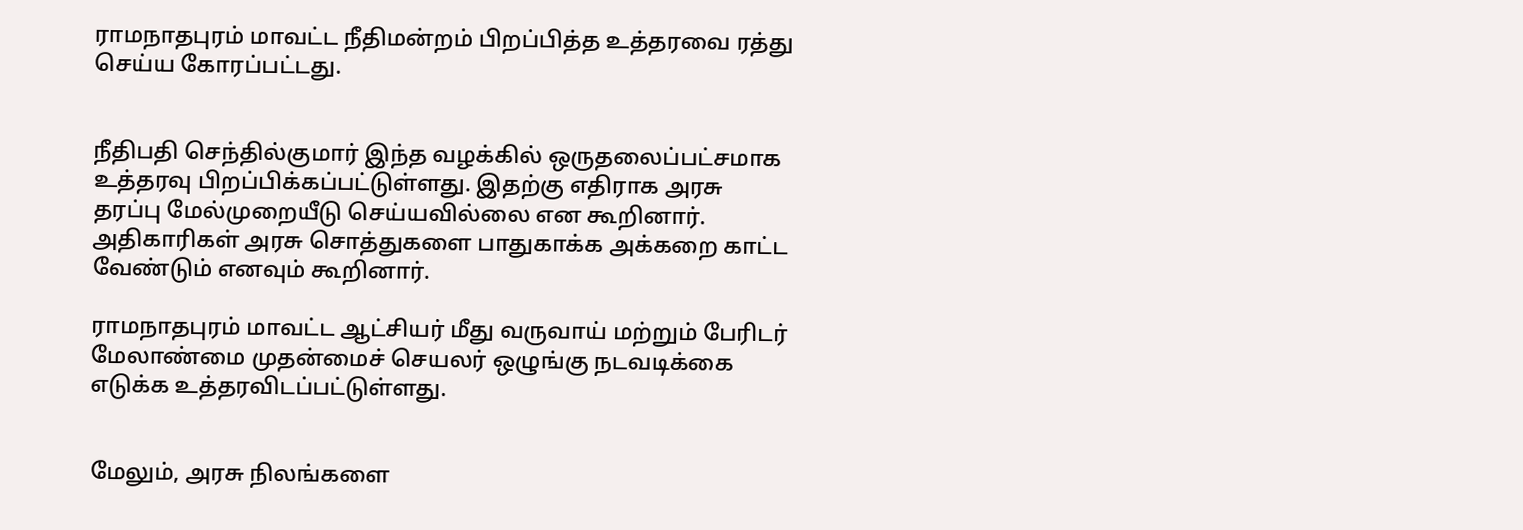ராமநாதபுரம் மாவட்ட நீதிமன்றம் பிறப்பித்த உத்தரவை ரத்து செய்ய கோரப்பட்டது.


நீதிபதி செந்தில்குமார் இந்த வழக்கில் ஒருதலைப்பட்சமாக உத்தரவு பிறப்பிக்கப்பட்டுள்ளது. இதற்கு எதிராக அரசு தரப்பு மேல்முறையீடு செய்யவில்லை என கூறினார். அதிகாரிகள் அரசு சொத்துகளை பாதுகாக்க அக்கறை காட்ட வேண்டும் எனவும் கூறினார்.

ராமநாதபுரம் மாவட்ட ஆட்சியர் மீது வருவாய் மற்றும் பேரிடர் மேலாண்மை முதன்மைச் செயலர் ஒழுங்கு நடவடிக்கை எடுக்க உத்தரவிடப்பட்டுள்ளது.


மேலும், அரசு நிலங்களை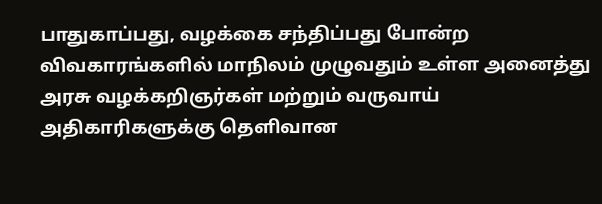பாதுகாப்பது, வழக்கை சந்திப்பது போன்ற விவகாரங்களில் மாநிலம் முழுவதும் உள்ள அனைத்து அரசு வழக்கறிஞர்கள் மற்றும் வருவாய் அதிகாரிகளுக்கு தெளிவான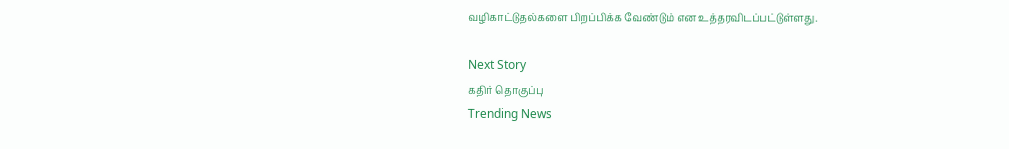வழிகாட்டுதல்களை பிறப்பிக்க வேண்டும் என உத்தரவிடப்பட்டுள்ளது.

Next Story
கதிர் தொகுப்பு
Trending News